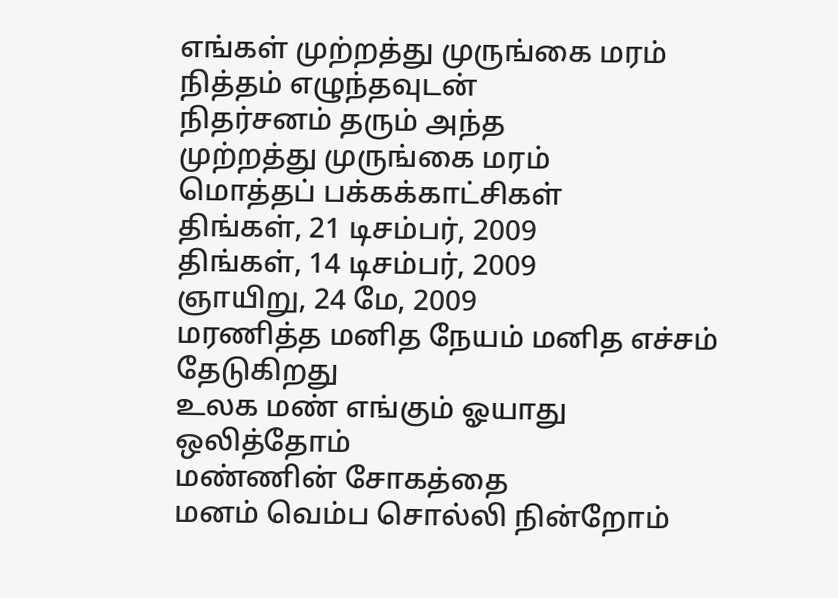எங்கள் முற்றத்து முருங்கை மரம்
நித்தம் எழுந்தவுடன்
நிதர்சனம் தரும் அந்த
முற்றத்து முருங்கை மரம்
மொத்தப் பக்கக்காட்சிகள்
திங்கள், 21 டிசம்பர், 2009
திங்கள், 14 டிசம்பர், 2009
ஞாயிறு, 24 மே, 2009
மரணித்த மனித நேயம் மனித எச்சம் தேடுகிறது
உலக மண் எங்கும் ஓயாது ஒலித்தோம்
மண்ணின் சோகத்தை
மனம் வெம்ப சொல்லி நின்றோம்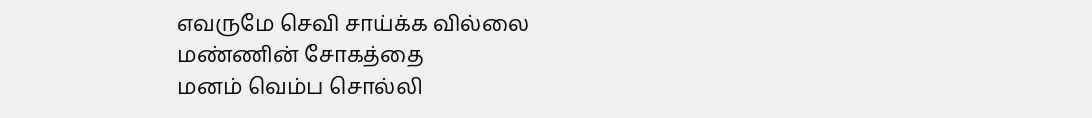எவருமே செவி சாய்க்க வில்லை
மண்ணின் சோகத்தை
மனம் வெம்ப சொல்லி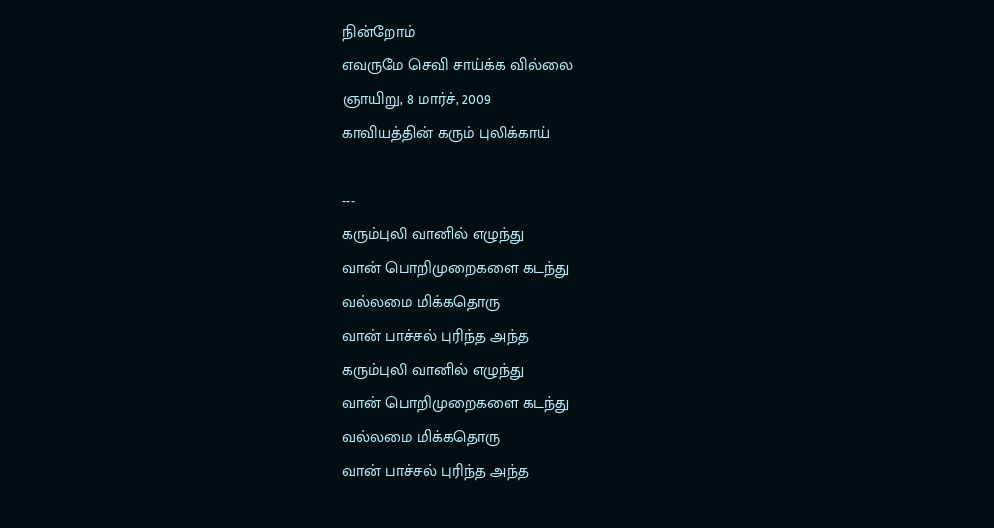நின்றோம்
எவருமே செவி சாய்க்க வில்லை
ஞாயிறு, 8 மார்ச், 2009
காவியத்தின் கரும் புலிக்காய்

---
கரும்புலி வானில் எழுந்து
வான் பொறிமுறைகளை கடந்து
வல்லமை மிக்கதொரு
வான் பாச்சல் புரிந்த அந்த
கரும்புலி வானில் எழுந்து
வான் பொறிமுறைகளை கடந்து
வல்லமை மிக்கதொரு
வான் பாச்சல் புரிந்த அந்த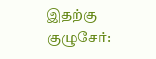இதற்கு குழுசேர்: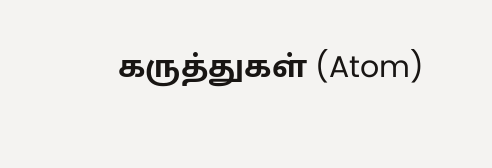கருத்துகள் (Atom)